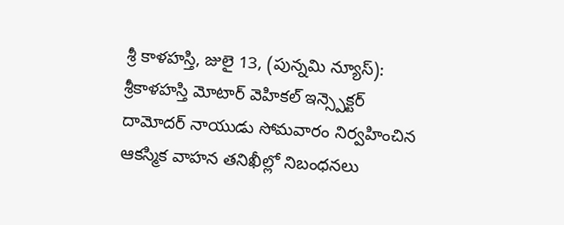శ్రీ కాళహస్తి, జులై 13, (పున్నమి న్యూస్): శ్రీకాళహస్తి మోటార్ వెహికల్ ఇన్స్పెక్టర్ దామోదర్ నాయుడు సోమవారం నిర్వహించిన ఆకస్మిక వాహన తనిఖీల్లో నిబంధనలు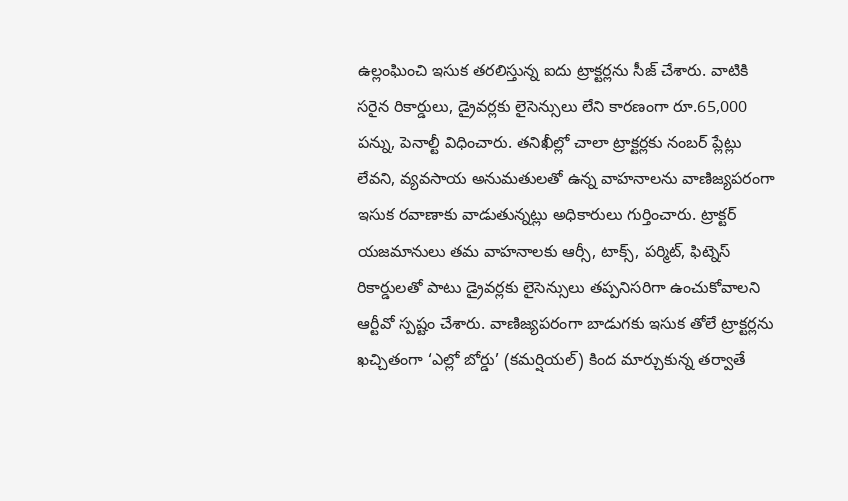ఉల్లంఘించి ఇసుక తరలిస్తున్న ఐదు ట్రాక్టర్లను సీజ్ చేశారు. వాటికి సరైన రికార్డులు, డ్రైవర్లకు లైసెన్సులు లేని కారణంగా రూ.65,000 పన్ను, పెనాల్టీ విధించారు. తనిఖీల్లో చాలా ట్రాక్టర్లకు నంబర్ ప్లేట్లు లేవని, వ్యవసాయ అనుమతులతో ఉన్న వాహనాలను వాణిజ్యపరంగా ఇసుక రవాణాకు వాడుతున్నట్లు అధికారులు గుర్తించారు. ట్రాక్టర్ యజమానులు తమ వాహనాలకు ఆర్సీ, టాక్స్, పర్మిట్, ఫిట్నెస్ రికార్డులతో పాటు డ్రైవర్లకు లైసెన్సులు తప్పనిసరిగా ఉంచుకోవాలని ఆర్టీవో స్పష్టం చేశారు. వాణిజ్యపరంగా బాడుగకు ఇసుక తోలే ట్రాక్టర్లను ఖచ్చితంగా ‘ఎల్లో బోర్డు’ (కమర్షియల్) కింద మార్చుకున్న తర్వాతే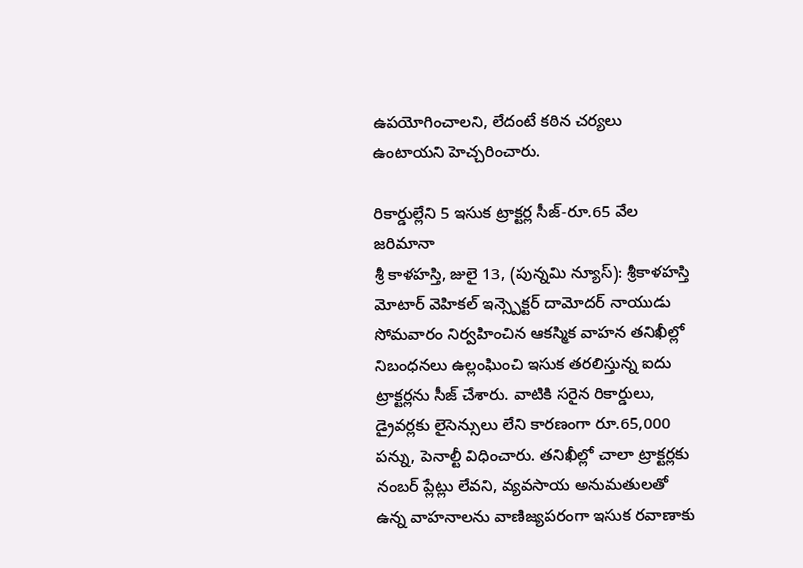ఉపయోగించాలని, లేదంటే కఠిన చర్యలు ఉంటాయని హెచ్చరించారు.

రికార్డుల్లేని 5 ఇసుక ట్రాక్టర్ల సీజ్-రూ.65 వేల జరిమానా
శ్రీ కాళహస్తి, జులై 13, (పున్నమి న్యూస్): శ్రీకాళహస్తి మోటార్ వెహికల్ ఇన్స్పెక్టర్ దామోదర్ నాయుడు సోమవారం నిర్వహించిన ఆకస్మిక వాహన తనిఖీల్లో నిబంధనలు ఉల్లంఘించి ఇసుక తరలిస్తున్న ఐదు ట్రాక్టర్లను సీజ్ చేశారు. వాటికి సరైన రికార్డులు, డ్రైవర్లకు లైసెన్సులు లేని కారణంగా రూ.65,000 పన్ను, పెనాల్టీ విధించారు. తనిఖీల్లో చాలా ట్రాక్టర్లకు నంబర్ ప్లేట్లు లేవని, వ్యవసాయ అనుమతులతో ఉన్న వాహనాలను వాణిజ్యపరంగా ఇసుక రవాణాకు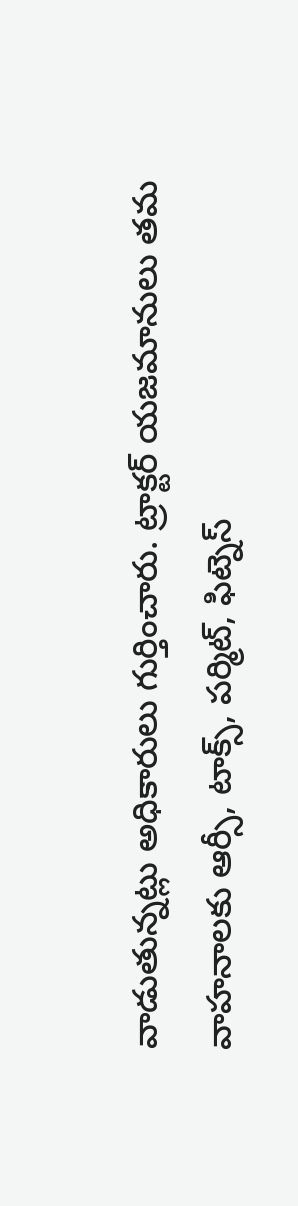వాడుతున్నట్లు అధికారులు గుర్తించారు. ట్రాక్టర్ యజమానులు తమ వాహనాలకు ఆర్సీ, టాక్స్, పర్మిట్, ఫిట్నెస్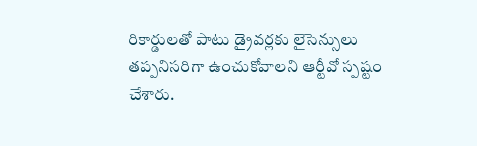రికార్డులతో పాటు డ్రైవర్లకు లైసెన్సులు తప్పనిసరిగా ఉంచుకోవాలని ఆర్టీవో స్పష్టం చేశారు.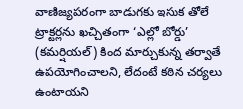వాణిజ్యపరంగా బాడుగకు ఇసుక తోలే ట్రాక్టర్లను ఖచ్చితంగా ‘ఎల్లో బోర్డు’ (కమర్షియల్) కింద మార్చుకున్న తర్వాతే ఉపయోగించాలని, లేదంటే కఠిన చర్యలు ఉంటాయని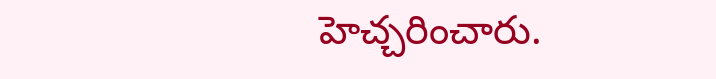హెచ్చరించారు.